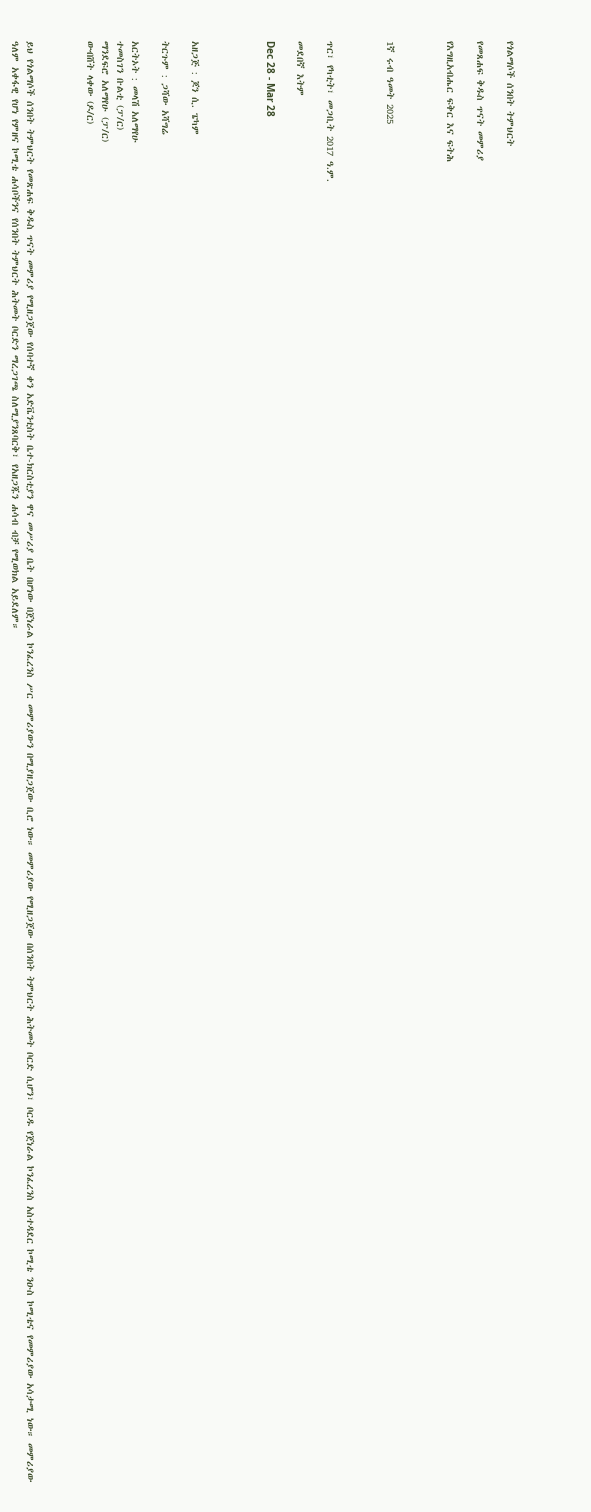የጎልማሶች ሰንበት ትምህርት

የመጸሐፍ ቅዱስ ጥናት መምሪያ

የእግዚአብሔር ፍቅር እና ፍትሕ



1ኛ ሩብ ዓመት 2025



ጥር፣ የካቲት፣ መጋቢት 2017 ዓ.ም.

መደበኛ እትም

Dec 28 - Mar 28




አዘጋጅ : ጆን ሲ. ፔካም

ትርጉም : ጋሻው አሻግሬ

አርትኦት : መላሽ አለማየሁ
ተመስገን ቡልቲ (ፓ/ር)
ማንደፍሮ አለማየሁ (ፓ/ር)
ውብሸት ላቀው (ዶ/ር)



ይህ የጎልማሶች ሰንበት ትምህርት የመጽሐፍ ቅዱስ ጥናት መምሪያ የሚዘጋጀው የሰባተኛ ቀን አድቬንቲስት ቤተ-ክርስቲያን ዋና መሥሪያ ቤት በሆነው በጀነራል ኮንፈረንስ ሥር መምሪያውን በሚያዘጋጀው ቢሮ ነው። መምሪያው የሚዘጋጀው በሰንበት ትምህርት ሕትመት ቦርድ ሲሆን፣ ቦርዱ የጀነራል ኮንፈረንስ አስተዳደር ኮሚቴ ንዑስ ኮሚቴና የመምሪያው አሳታሚ ነው። መምሪያው ዓለም አቀፋዊ የሆነ የምዘና ኮሚቴ ሐሳቦችንና የሰንበት ትምህርት ሕትመት ቦርድን ማረጋገጫ ስለሚያንጸባርቅ፣ የአዘጋጁን ሐሳብ ብቻ የሚወክል አይደለም።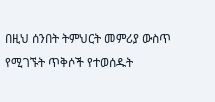በዚህ ሰንበት ትምህርት መምሪያ ውስጥ የሚገኙት ጥቅሶች የተወሰዱት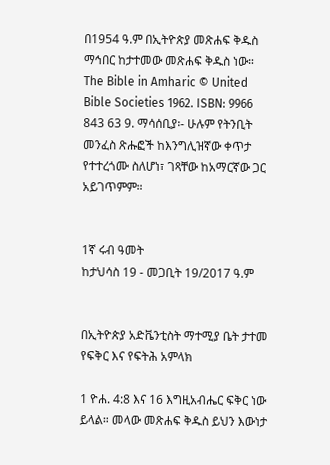በ1954 ዓ.ም በኢትዮጵያ መጽሐፍ ቅዱስ ማኅበር ከታተመው መጽሐፍ ቅዱስ ነው። The Bible in Amharic © United Bible Societies 1962. ISBN: 9966 843 63 9. ማሳሰቢያ፡- ሁሉም የትንቢት መንፈስ ጽሑፎች ከእንግሊዝኛው ቀጥታ የተተረጎሙ ስለሆነ፣ ገጻቸው ከአማርኛው ጋር አይገጥምም።


1ኛ ሩብ ዓመት
ከታህሳስ 19 - መጋቢት 19/2017 ዓ.ም


በኢትዮጵያ አድቬንቲስት ማተሚያ ቤት ታተመ የፍቅር እና የፍትሕ አምላክ

1 ዮሐ. 4:8 እና 16 እግዚአብሔር ፍቅር ነው ይላል። መላው መጽሐፍ ቅዱስ ይህን እውነታ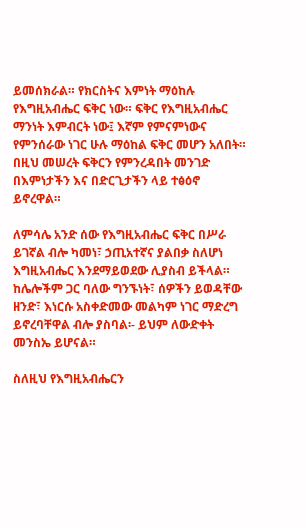ይመሰክራል። የክርስትና እምነት ማዕከሉ የእግዚአብሔር ፍቅር ነው። ፍቅር የእግዚአብሔር ማንነት እምብርት ነው፤ እኛም የምናምነውና የምንሰራው ነገር ሁሉ ማዕከል ፍቅር መሆን አለበት። በዚህ መሠረት ፍቅርን የምንረዳበት መንገድ በእምነታችን እና በድርጊታችን ላይ ተፅዕኖ ይኖረዋል።

ለምሳሌ አንድ ሰው የእግዚአብሔር ፍቅር በሥራ ይገኛል ብሎ ካመነ፣ ኃጢአተኛና ያልበቃ ስለሆነ እግዚአብሔር እንደማይወደው ሊያስብ ይችላል። ከሌሎችም ጋር ባለው ግንኙነት፣ ሰዎችን ይወዳቸው ዘንድ፣ እነርሱ አስቀድመው መልካም ነገር ማድረግ ይኖረባቸዋል ብሎ ያስባል፡- ይህም ለውድቀት መንስኤ ይሆናል።

ስለዚህ የእግዚአብሔርን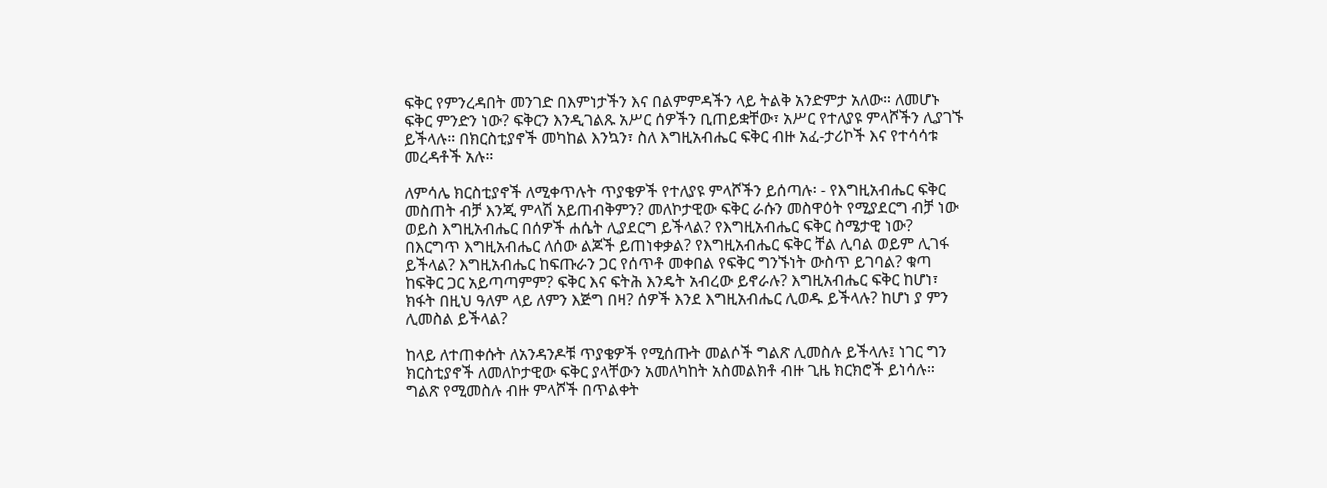ፍቅር የምንረዳበት መንገድ በእምነታችን እና በልምምዳችን ላይ ትልቅ አንድምታ አለው። ለመሆኑ ፍቅር ምንድን ነው? ፍቅርን እንዲገልጹ አሥር ሰዎችን ቢጠይቋቸው፣ አሥር የተለያዩ ምላሾችን ሊያገኙ ይችላሉ። በክርስቲያኖች መካከል እንኳን፣ ስለ እግዚአብሔር ፍቅር ብዙ አፈ-ታሪኮች እና የተሳሳቱ መረዳቶች አሉ።

ለምሳሌ ክርስቲያኖች ለሚቀጥሉት ጥያቄዎች የተለያዩ ምላሾችን ይሰጣሉ፡ - የእግዚአብሔር ፍቅር መስጠት ብቻ እንጂ ምላሽ አይጠብቅምን? መለኮታዊው ፍቅር ራሱን መስዋዕት የሚያደርግ ብቻ ነው ወይስ እግዚአብሔር በሰዎች ሐሴት ሊያደርግ ይችላል? የእግዚአብሔር ፍቅር ስሜታዊ ነው? በእርግጥ እግዚአብሔር ለሰው ልጆች ይጠነቀቃል? የእግዚአብሔር ፍቅር ቸል ሊባል ወይም ሊገፋ ይችላል? እግዚአብሔር ከፍጡራን ጋር የሰጥቶ መቀበል የፍቅር ግንኙነት ውስጥ ይገባል? ቁጣ ከፍቅር ጋር አይጣጣምም? ፍቅር እና ፍትሕ እንዴት አብረው ይኖራሉ? እግዚአብሔር ፍቅር ከሆነ፣ ክፋት በዚህ ዓለም ላይ ለምን እጅግ በዛ? ሰዎች እንደ እግዚአብሔር ሊወዱ ይችላሉ? ከሆነ ያ ምን ሊመስል ይችላል?

ከላይ ለተጠቀሱት ለአንዳንዶቹ ጥያቄዎች የሚሰጡት መልሶች ግልጽ ሊመስሉ ይችላሉ፤ ነገር ግን ክርስቲያኖች ለመለኮታዊው ፍቅር ያላቸውን አመለካከት አስመልክቶ ብዙ ጊዜ ክርክሮች ይነሳሉ። ግልጽ የሚመስሉ ብዙ ምላሾች በጥልቀት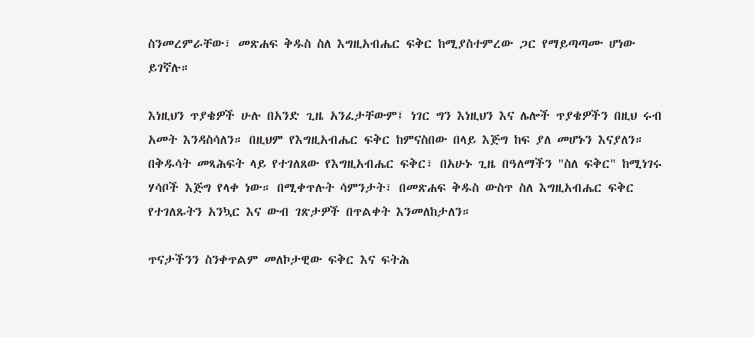ስንመረምራቸው፣ መጽሐፍ ቅዱስ ስለ እግዚአብሔር ፍቅር ከሚያስተምረው ጋር የማይጣጣሙ ሆነው ይገኛሉ።

እነዚህን ጥያቄዎች ሁሉ በአንድ ጊዜ አንፈታቸውም፤ ነገር ግን እነዚህን እና ሌሎች ጥያቄዎችን በዚህ ሩብ አመት እንዳስሳለን። በዚህም የእግዚአብሔር ፍቅር ከምናስበው በላይ እጅግ ከፍ ያለ መሆኑን እናያለን። በቅዱሳት መጻሕፍት ላይ የተገለጸው የእግዚአብሔር ፍቅር፣ በአሁኑ ጊዜ በዓለማችን "ስለ ፍቅር" ከሚነገሩ ሃሳቦች እጅግ የላቀ ነው። በሚቀጥሉት ሳምንታት፣ በመጽሐፍ ቅዱስ ውስጥ ስለ እግዚአብሔር ፍቅር የተገለጹትን አንኳር እና ውብ ገጽታዎች በጥልቀት እንመለከታለን።

ጥናታችንን ስንቀጥልም መለኮታዊው ፍቅር እና ፍትሕ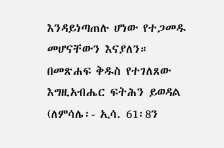እንዳይነጣጠሉ ሆነው የተጋመዱ መሆናቸውን እናያለን። በመጽሐፍ ቅዱስ የተገለጸው እግዚአብሔር ፍትሕን ይወዳል (ለምሳሌ፡- ኢሳ. 61፡8ን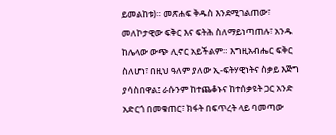ይመልከቱ)። መጽሐፍ ቅዱስ እንደሚገልጠው፣ መለኮታዊው ፍቅር እና ፍትሕ ስለማይነጣጠሉ፣ አንዱ ከሌላው ውጭ ሊኖር አይችልም። እግዚአብሔር ፍቅር ስለሆነ፣ በዚህ ዓለም ያለው ኢ-ፍትሃዊነትና ስቃይ እጅግ ያሳስበዋል፤ ራሱንም ከተጨቆኑና ከተሰቃዩት ጋር አንድ አድርጎ በመቁጠር፣ ክፋት በፍጥረት ላይ ባመጣው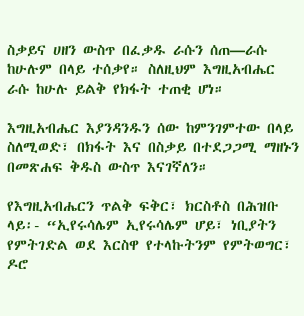ስቃይና ሀዘን ውስጥ በፈቃዱ ራሱን ሰጠ—ራሱ ከሁሉም በላይ ተሰቃየ። ስለዚህም እግዚአብሔር ራሱ ከሁሉ ይልቅ የክፋት ተጠቂ ሆነ።

እግዚአብሔር እያንዳንዱን ሰው ከምንገምተው በላይ ስለሚወድ፣ በክፋት እና በስቃይ በተደጋጋሚ ማዘኑን በመጽሐፍ ቅዱስ ውስጥ እናገኛለን።

የእግዚአብሔርን ጥልቅ ፍቅር፣ ክርስቶስ በሕዝቡ ላይ፡- “ኢየሩሳሌም ኢየሩሳሌም ሆይ፣ ነቢያትን የምትገድል ወደ እርስዋ የተላኩትንም የምትወግር፣ ዶሮ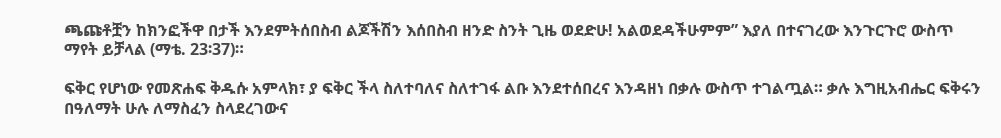ጫጩቶቿን ከክንፎችዋ በታች እንደምትሰበስብ ልጆችሽን እሰበስብ ዘንድ ስንት ጊዜ ወደድሁ! አልወደዳችሁምም” እያለ በተናገረው እንጉርጉሮ ውስጥ ማየት ይቻላል (ማቴ. 23፡37)።

ፍቅር የሆነው የመጽሐፍ ቅዱሱ አምላክ፣ ያ ፍቅር ችላ ስለተባለና ስለተገፋ ልቡ እንደተሰበረና እንዳዘነ በቃሉ ውስጥ ተገልጧል። ቃሉ እግዚአብሔር ፍቅሩን በዓለማት ሁሉ ለማስፈን ስላደረገውና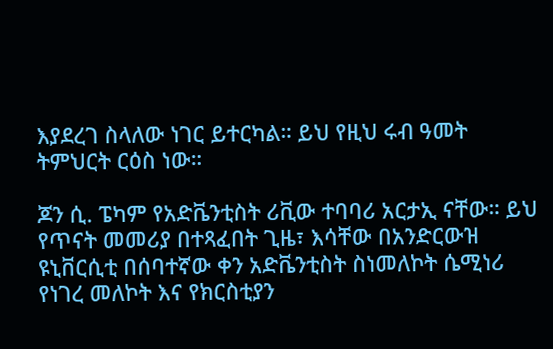እያደረገ ስላለው ነገር ይተርካል። ይህ የዚህ ሩብ ዓመት ትምህርት ርዕስ ነው።

ጆን ሲ. ፔካም የአድቬንቲስት ሪቪው ተባባሪ አርታኢ ናቸው። ይህ የጥናት መመሪያ በተጻፈበት ጊዜ፣ እሳቸው በአንድርውዝ ዩኒቨርሲቲ በሰባተኛው ቀን አድቬንቲስት ስነመለኮት ሴሚነሪ የነገረ መለኮት እና የክርስቲያን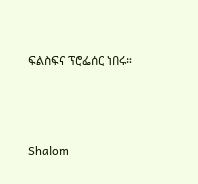ፍልስፍና ፕሮፌሰር ነበሩ።




Shalom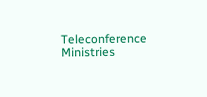Teleconference Ministries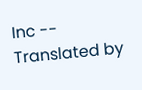Inc -- Translated by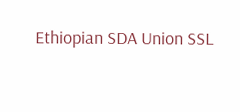Ethiopian SDA Union SSL